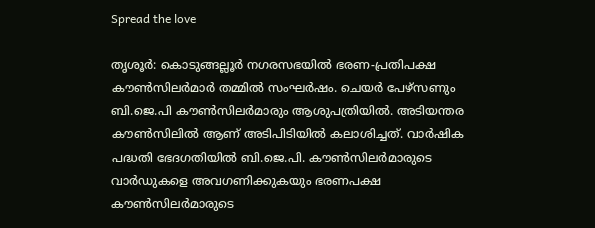Spread the love

തൃശൂര്‍: കൊടുങ്ങല്ലൂര്‍ നഗരസഭയില്‍ ഭരണ-പ്രതിപക്ഷ കൗണ്‍സിലര്‍മാര്‍ തമ്മില്‍ സംഘര്‍ഷം. ചെയര്‍ പേഴ്‌സണും ബി.ജെ.പി കൗണ്‍സിലര്‍മാരും ആശുപത്രിയില്‍. അടിയന്തര കൗണ്‍സിലില്‍ ആണ് അടിപിടിയില്‍ കലാശിച്ചത്. വാര്‍ഷിക പദ്ധതി ഭേദഗതിയില്‍ ബി.ജെ.പി. കൗണ്‍സിലര്‍മാരുടെ വാര്‍ഡുകളെ അവഗണിക്കുകയും ഭരണപക്ഷ കൗണ്‍സിലര്‍മാരുടെ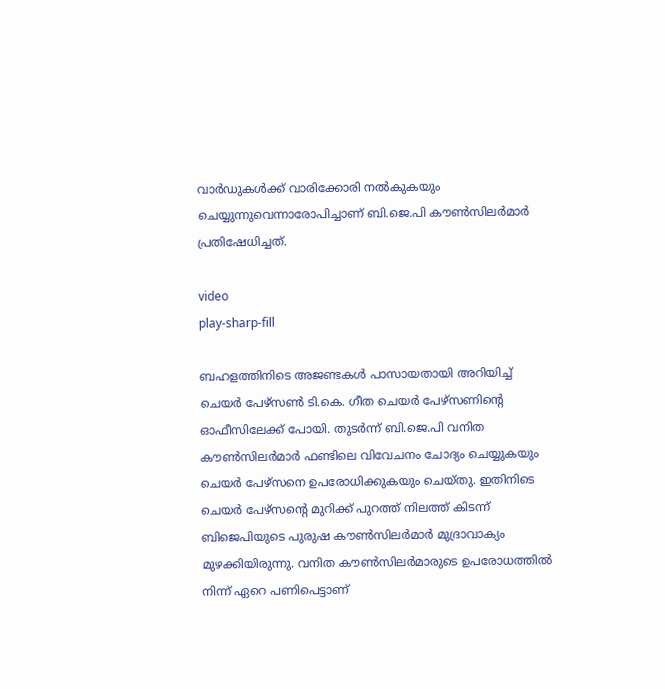വാര്‍ഡുകള്‍ക്ക് വാരിക്കോരി നല്‍കുകയും ചെയ്യുന്നുവെന്നാരോപിച്ചാണ് ബി.ജെ.പി കൗണ്‍സിലര്‍മാര്‍ പ്രതിഷേധിച്ചത്.

video
play-sharp-fill

ബഹളത്തിനിടെ അജണ്ടകള്‍ പാസായതായി അറിയിച്ച് ചെയര്‍ പേഴ്‌സണ്‍ ടി.കെ. ഗീത ചെയര്‍ പേഴ്‌സണിന്‍റെ ഓഫീസിലേക്ക് പോയി. തുടര്‍ന്ന് ബി.ജെ.പി വനിത കൗണ്‍സിലര്‍മാര്‍ ഫണ്ടിലെ വിവേചനം ചോദ്യം ചെയ്യുകയും ചെയര്‍ പേഴ്‌സനെ ഉപരോധിക്കുകയും ചെയ്തു. ഇതിനിടെ ചെയര്‍ പേഴ്‌സന്റെ മുറിക്ക് പുറത്ത് നിലത്ത് കിടന്ന് ബിജെപിയുടെ പുരുഷ കൗണ്‍സിലര്‍മാര്‍ മുദ്രാവാക്യം മുഴക്കിയിരുന്നു. വനിത കൗണ്‍സിലര്‍മാരുടെ ഉപരോധത്തില്‍ നിന്ന് ഏറെ പണിപെട്ടാണ്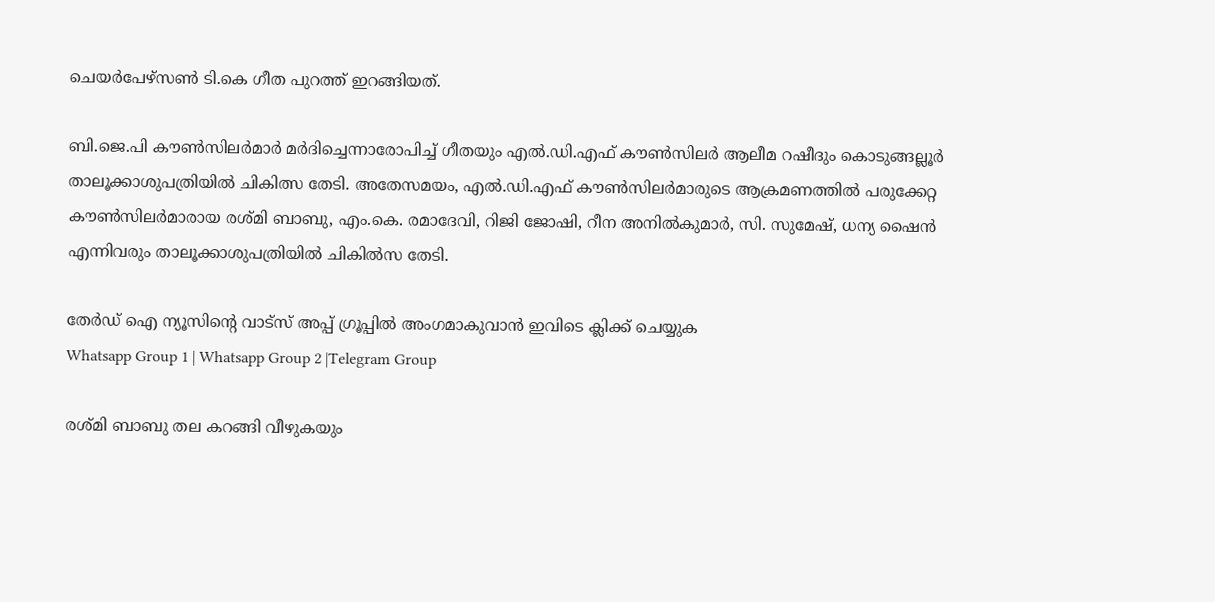ചെയര്‍പേഴ്‌സണ്‍ ടി.കെ ഗീത പുറത്ത് ഇറങ്ങിയത്.

ബി.ജെ.പി കൗണ്‍സിലര്‍മാര്‍ മര്‍ദിച്ചെന്നാരോപിച്ച് ഗീതയും എല്‍.ഡി.എഫ് കൗണ്‍സിലര്‍ ആലീമ റഷീദും കൊടുങ്ങല്ലൂര്‍ താലൂക്കാശുപത്രിയില്‍ ചികിത്സ തേടി. അതേസമയം, എല്‍.ഡി.എഫ് കൗണ്‍സിലര്‍മാരുടെ ആക്രമണത്തില്‍ പരുക്കേറ്റ കൗണ്‍സിലര്‍മാരായ രശ്മി ബാബു, എം.കെ. രമാദേവി, റിജി ജോഷി, റീന അനില്‍കുമാര്‍, സി. സുമേഷ്, ധന്യ ഷൈന്‍ എന്നിവരും താലൂക്കാശുപത്രിയില്‍ ചികില്‍സ തേടി.

തേർഡ് ഐ ന്യൂസിന്റെ വാട്സ് അപ്പ് ഗ്രൂപ്പിൽ അംഗമാകുവാൻ ഇവിടെ ക്ലിക്ക് ചെയ്യുക
Whatsapp Group 1 | Whatsapp Group 2 |Telegram Group

രശ്മി ബാബു തല കറങ്ങി വീഴുകയും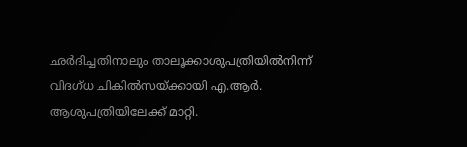ഛര്‍ദിച്ചതിനാലും താലൂക്കാശുപത്രിയില്‍നിന്ന് വിദഗ്ധ ചികില്‍സയ്ക്കായി എ.ആര്‍. ആശുപത്രിയിലേക്ക് മാറ്റി.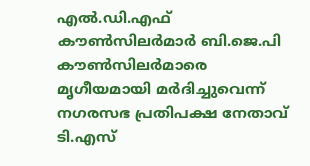എല്‍.ഡി.എഫ് കൗണ്‍സിലര്‍മാര്‍ ബി.ജെ.പി കൗണ്‍സിലര്‍മാരെ മൃഗീയമായി മര്‍ദിച്ചുവെന്ന് നഗരസഭ പ്രതിപക്ഷ നേതാവ് ടി.എസ്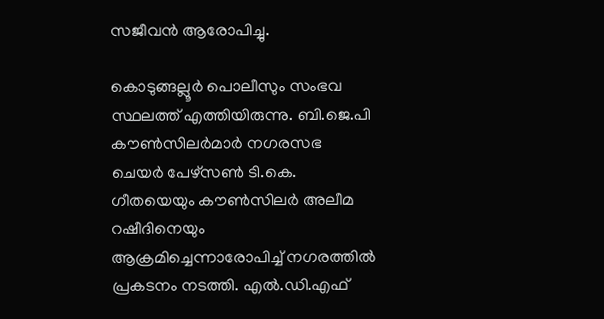സജീവന്‍ ആരോപിച്ചു.

കൊടുങ്ങല്ലൂര്‍ പൊലീസും സംഭവ സ്ഥലത്ത് എത്തിയിരുന്നു. ബി.ജെ.പി കൗണ്‍സിലര്‍മാര്‍ നഗരസഭ ചെയര്‍ പേഴ്‌സണ്‍ ടി.കെ. ഗീതയെയും കൗണ്‍സിലര്‍ അലീമ റഷീദിനെയും ആക്രമിച്ചെന്നാരോപിച്ച് നഗരത്തില്‍ പ്രകടനം നടത്തി. എല്‍.ഡി.എഫ്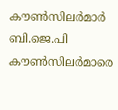കൗണ്‍സിലര്‍മാര്‍ ബി.ജെ.പി കൗണ്‍സിലര്‍മാരെ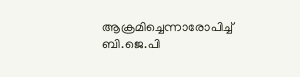ആക്രമിച്ചെന്നാരോപിച്ച് ബി.ജെ.പി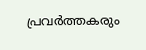പ്രവര്‍ത്തകരും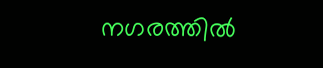നഗരത്തില്‍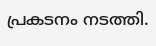പ്രകടനം നടത്തി.